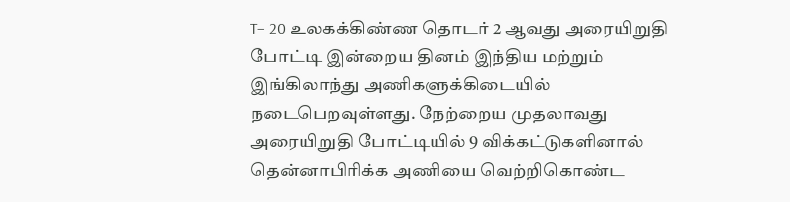T– 20 உலகக்கிண்ண தொடர் 2 ஆவது அரையிறுதி போட்டி இன்றைய தினம் இந்திய மற்றும் இங்கிலாந்து அணிகளுக்கிடையில் நடைபெறவுள்ளது. நேற்றைய முதலாவது அரையிறுதி போட்டியில் 9 விக்கட்டுகளினால் தென்னாபிரிக்க அணியை வெற்றிகொண்ட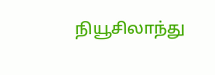நியூசிலாந்து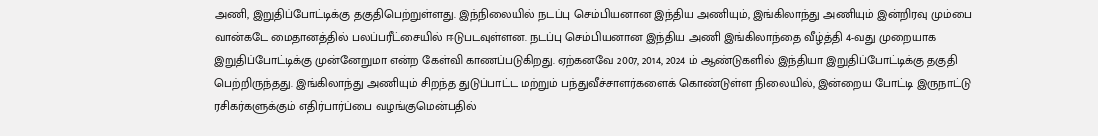அணி, இறுதிப்போட்டிக்கு தகுதிபெற்றுள்ளது. இந்நிலையில் நடப்பு செம்பியனான இந்திய அணியும், இங்கிலாந்து அணியும் இன்றிரவு மும்பை வான்கடே மைதானத்தில் பலப்பரீட்சையில் ஈடுபடவுள்ளன. நடப்பு செம்பியனான இந்திய அணி இங்கிலாந்தை வீழ்த்தி 4-வது முறையாக இறுதிப்போட்டிக்கு முன்னேறுமா என்ற கேள்வி காணப்படுகிறது. ஏற்கனவே 2007, 2014, 2024 ம் ஆண்டுகளில் இந்தியா இறுதிப்போட்டிக்கு தகுதி பெற்றிருந்தது. இங்கிலாந்து அணியும் சிறந்த துடுப்பாட்ட மற்றும் பந்துவீச்சாளர்களைக் கொண்டுள்ள நிலையில், இன்றைய போட்டி இருநாட்டு ரசிகர்களுக்கும் எதிர்பார்ப்பை வழங்குமென்பதில்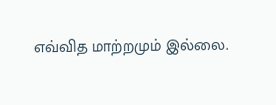எவ்வித மாற்றமும் இல்லை.